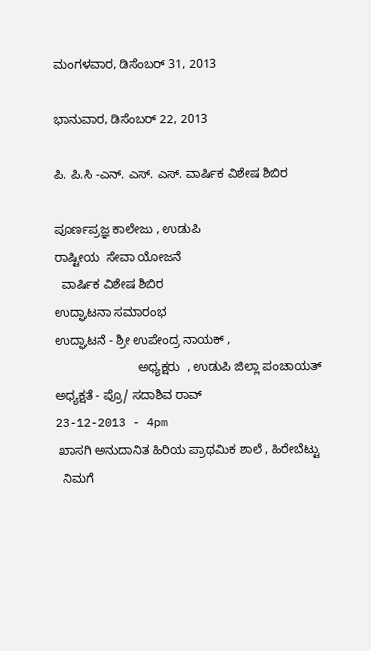ಮಂಗಳವಾರ, ಡಿಸೆಂಬರ್ 31, 2013

ಭಾನುವಾರ, ಡಿಸೆಂಬರ್ 22, 2013

ಪಿ. ಪಿ.ಸಿ -ಎನ್. ಎಸ್. ಎಸ್. ವಾರ್ಷಿಕ ವಿಶೇಷ ಶಿಬಿರ

ಪೂರ್ಣಪ್ರಜ್ಞ ಕಾಲೇಜು , ಉಡುಪಿ
ರಾಷ್ಟೀಯ  ಸೇವಾ ಯೋಜನೆ
  ವಾರ್ಷಿಕ ವಿಶೇಷ ಶಿಬಿರ
ಉದ್ಘಾಟನಾ ಸಮಾರಂಭ
ಉದ್ಘಾಟನೆ - ಶ್ರೀ ಉಪೇಂದ್ರ ನಾಯಕ್ ,
                        ಅಧ್ಯಕ್ಷರು  , ಉಡುಪಿ ಜಿಲ್ಲಾ ಪಂಚಾಯತ್
ಅಧ್ಯಕ್ಷತೆ - ಪ್ರೊ/ ಸದಾಶಿವ ರಾವ್
23-12-2013 - 4pm
 ಖಾಸಗಿ ಅನುದಾನಿತ ಹಿರಿಯ ಪ್ರಾಥಮಿಕ ಶಾಲೆ , ಹಿರೇಬೆಟ್ಟು
  ನಿಮಗೆ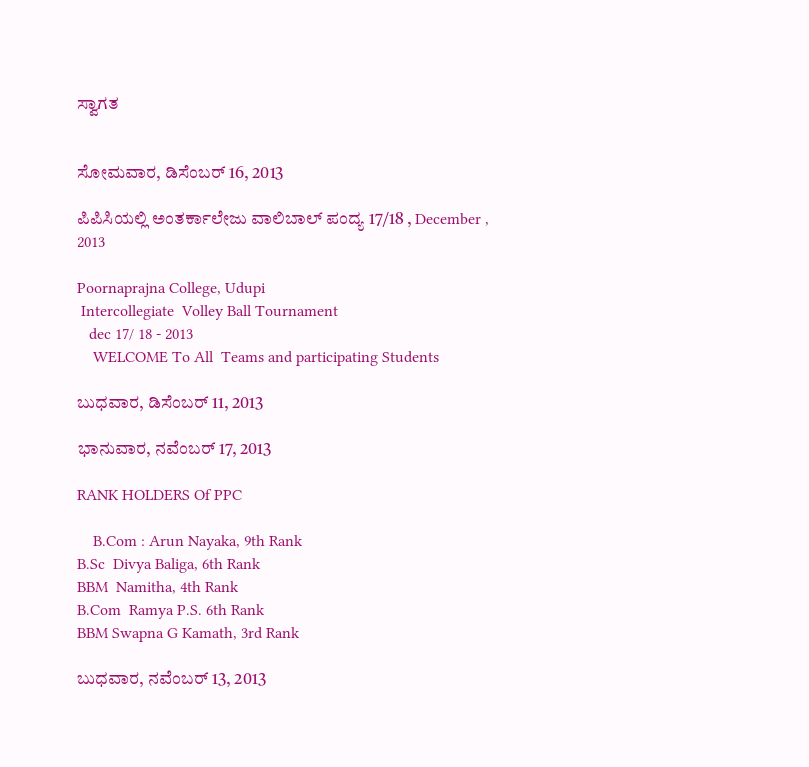ಸ್ವಾಗತ


ಸೋಮವಾರ, ಡಿಸೆಂಬರ್ 16, 2013

ಪಿಪಿಸಿಯಲ್ಲಿ ಅಂತರ್ಕಾಲೇಜು ವಾಲಿಬಾಲ್ ಪಂದ್ಯ 17/18 , December , 2013

Poornaprajna College, Udupi
 Intercollegiate  Volley Ball Tournament
   dec 17/ 18 - 2013
    WELCOME To All  Teams and participating Students

ಬುಧವಾರ, ಡಿಸೆಂಬರ್ 11, 2013

ಭಾನುವಾರ, ನವೆಂಬರ್ 17, 2013

RANK HOLDERS Of PPC

    B.Com : Arun Nayaka, 9th Rank
B.Sc  Divya Baliga, 6th Rank
BBM  Namitha, 4th Rank
B.Com  Ramya P.S. 6th Rank
BBM Swapna G Kamath, 3rd Rank

ಬುಧವಾರ, ನವೆಂಬರ್ 13, 2013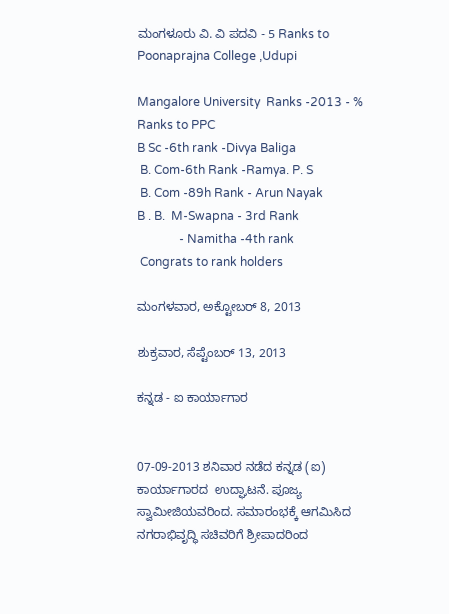ಮಂಗಳೂರು ವಿ. ವಿ ಪದವಿ - 5 Ranks to Poonaprajna College ,Udupi

Mangalore University  Ranks -2013 - % Ranks to PPC
B Sc -6th rank -Divya Baliga
 B. Com-6th Rank -Ramya. P. S
 B. Com -89h Rank - Arun Nayak
B . B.  M-Swapna - 3rd Rank
              - Namitha -4th rank
 Congrats to rank holders

ಮಂಗಳವಾರ, ಅಕ್ಟೋಬರ್ 8, 2013

ಶುಕ್ರವಾರ, ಸೆಪ್ಟೆಂಬರ್ 13, 2013

ಕನ್ನಡ - ಐ ಕಾರ್ಯಾಗಾರ


07-09-2013 ಶನಿವಾರ ನಡೆದ ಕನ್ನಡ (ಐ) ಕಾರ್ಯಾಗಾರದ  ಉದ್ಘಾಟನೆ. ಪೂಜ್ಯ ಸ್ವಾಮೀಜಿಯವರಿಂದ. ಸಮಾರಂಭಕ್ಕೆ ಆಗಮಿಸಿದ ನಗರಾಭಿವೃದ್ಧಿ ಸಚಿವರಿಗೆ ಶ್ರೀಪಾದರಿಂದ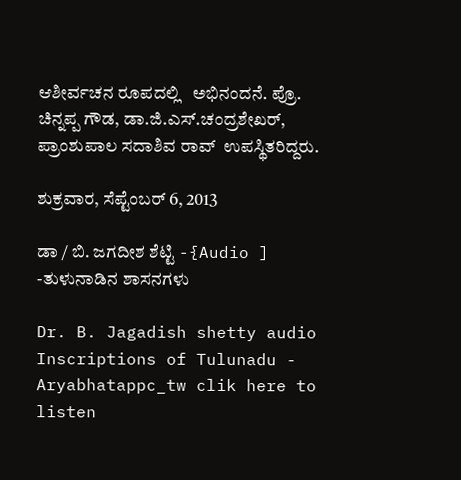ಆಶೀರ್ವಚನ ರೂಪದಲ್ಲಿ   ಅಭಿನಂದನೆ. ಪ್ರೊ. ಚಿನ್ನಪ್ಪ ಗೌಡ, ಡಾ.ಜಿ.ಎಸ್.ಚಂದ್ರಶೇಖರ್, ಪ್ರಾಂಶುಪಾಲ ಸದಾಶಿವ ರಾವ್  ಉಪಸ್ಥಿತರಿದ್ದರು.

ಶುಕ್ರವಾರ, ಸೆಪ್ಟೆಂಬರ್ 6, 2013

ಡಾ / ಬಿ. ಜಗದೀಶ ಶೆಟ್ಟಿ -{Audio ] -ತುಳುನಾಡಿನ ಶಾಸನಗಳು

Dr. B. Jagadish shetty audio Inscriptions of Tulunadu - Aryabhatappc_tw clik here to listen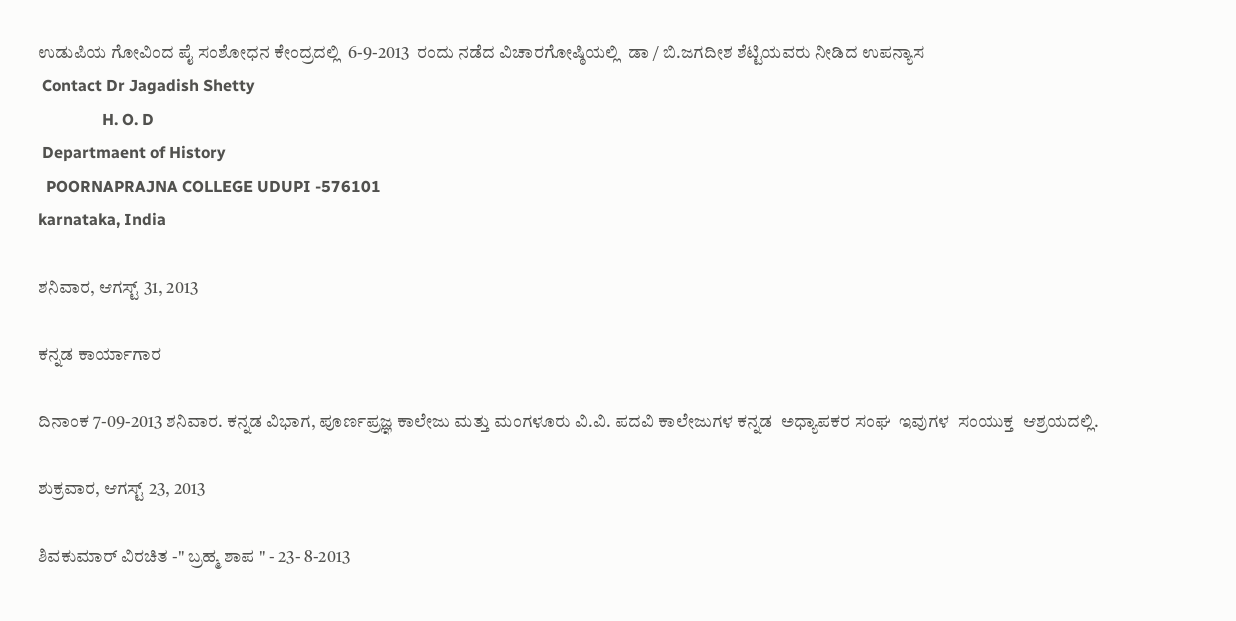ಉಡುಪಿಯ ಗೋವಿಂದ ಪೈ ಸಂಶೋಧನ ಕೇಂದ್ರದಲ್ಲಿ  6-9-2013  ರಂದು ನಡೆದ ವಿಚಾರಗೋಷ್ಠಿಯಲ್ಲಿ  ಡಾ / ಬಿ.ಜಗದೀಶ ಶೆಟ್ಟಿಯವರು ನೀಡಿದ ಉಪನ್ಯಾಸ
 Contact Dr Jagadish Shetty
                H. O. D
 Departmaent of History
  POORNAPRAJNA COLLEGE UDUPI -576101
karnataka, India

ಶನಿವಾರ, ಆಗಸ್ಟ್ 31, 2013

ಕನ್ನಡ ಕಾರ್ಯಾಗಾರ

ದಿನಾಂಕ 7-09-2013 ಶನಿವಾರ. ಕನ್ನಡ ವಿಭಾಗ, ಪೂರ್ಣಪ್ರಜ್ಞ ಕಾಲೇಜು ಮತ್ತು ಮಂಗಳೂರು ವಿ.ವಿ. ಪದವಿ ಕಾಲೇಜುಗಳ ಕನ್ನಡ  ಅಧ್ಯಾಪಕರ ಸಂಘ  ಇವುಗಳ  ಸಂಯುಕ್ತ  ಆಶ್ರಯದಲ್ಲಿ.

ಶುಕ್ರವಾರ, ಆಗಸ್ಟ್ 23, 2013

ಶಿವಕುಮಾರ್ ವಿರಚಿತ -" ಬ್ರಹ್ಮ ಶಾಪ " - 23- 8-2013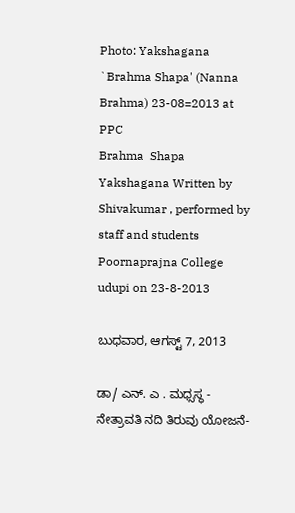Photo: Yakshagana `Brahma Shapa' (Nanna Brahma) 23-08=2013 at PPC
Brahma  Shapa Yakshagana Written by Shivakumar , performed by staff and students Poornaprajna College udupi on 23-8-2013

ಬುಧವಾರ, ಆಗಸ್ಟ್ 7, 2013

ಡಾ/ ಎನ್. ಎ . ಮಧ್ಸಸ್ಥ - ನೇತ್ರಾವತಿ ನದಿ ತಿರುವು ಯೋಜನೆ-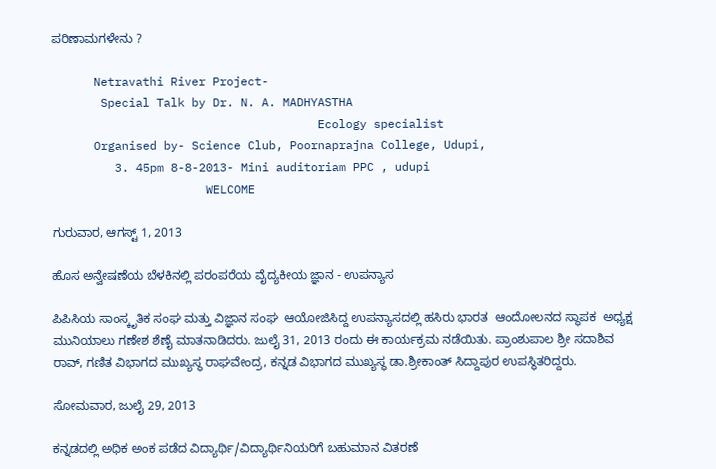ಪರಿಣಾಮಗಳೇನು ?

      Netravathi River Project-
       Special Talk by Dr. N. A. MADHYASTHA
                                      Ecology specialist
      Organised by- Science Club, Poornaprajna College, Udupi,
         3. 45pm 8-8-2013- Mini auditoriam PPC , udupi
                      WELCOME

ಗುರುವಾರ, ಆಗಸ್ಟ್ 1, 2013

ಹೊಸ ಅನ್ವೇಷಣೆಯ ಬೆಳಕಿನಲ್ಲಿ ಪರಂಪರೆಯ ವೈದ್ಯಕೀಯ ಜ್ಞಾನ - ಉಪನ್ಯಾಸ

ಪಿಪಿಸಿಯ ಸಾಂಸ್ಕೃತಿಕ ಸಂಘ ಮತ್ತು ವಿಜ್ಞಾನ ಸಂಘ  ಆಯೋಜಿಸಿದ್ದ ಉಪನ್ಯಾಸದಲ್ಲಿ ಹಸಿರು ಭಾರತ  ಆಂದೋಲನದ ಸ್ಥಾಪಕ  ಅಧ್ಯಕ್ಷ ಮುನಿಯಾಲು ಗಣೇಶ ಶೆಣೈ ಮಾತನಾಡಿದರು. ಜುಲೈ 31, 2013 ರಂದು ಈ ಕಾರ್ಯಕ್ರಮ ನಡೆಯಿತು. ಪ್ರಾಂಶುಪಾಲ ಶ್ರೀ ಸದಾಶಿವ ರಾವ್, ಗಣಿತ ವಿಭಾಗದ ಮುಖ್ಯಸ್ಥ ರಾಘವೇಂದ್ರ, ಕನ್ನಡ ವಿಭಾಗದ ಮುಖ್ಯಸ್ಥ ಡಾ.ಶ್ರೀಕಾಂತ್ ಸಿದ್ದಾಪುರ ಉಪಸ್ಥಿತರಿದ್ದರು.

ಸೋಮವಾರ, ಜುಲೈ 29, 2013

ಕನ್ನಡದಲ್ಲಿ ಅಧಿಕ ಅಂಕ ಪಡೆದ ವಿದ್ಯಾರ್ಥಿ/ವಿದ್ಯಾರ್ಥಿನಿಯರಿಗೆ ಬಹುಮಾನ ವಿತರಣೆ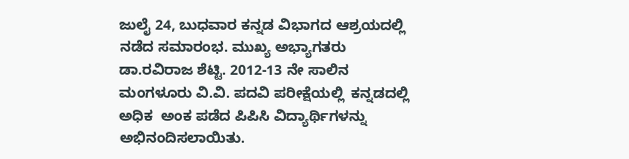ಜುಲೈ 24, ಬುಧವಾರ ಕನ್ನಡ ವಿಭಾಗದ ಆಶ್ರಯದಲ್ಲಿ ನಡೆದ ಸಮಾರಂಭ. ಮುಖ್ಯ ಅಭ್ಯಾಗತರು ಡಾ.ರವಿರಾಜ ಶೆಟ್ಟಿ. 2012-13 ನೇ ಸಾಲಿನ ಮಂಗಳೂರು ವಿ.ವಿ. ಪದವಿ ಪರೀಕ್ಷೆಯಲ್ಲಿ  ಕನ್ನಡದಲ್ಲಿ ಅಧಿಕ  ಅಂಕ ಪಡೆದ ಪಿಪಿಸಿ ವಿದ್ಯಾರ್ಥಿಗಳನ್ನು ಅಭಿನಂದಿಸಲಾಯಿತು.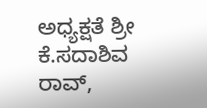ಅಧ್ಯಕ್ಷತೆ ಶ್ರೀ ಕೆ.ಸದಾಶಿವ ರಾವ್,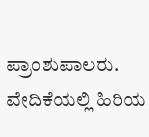ಪ್ರಾಂಶುಪಾಲರು. ವೇದಿಕೆಯಲ್ಲಿ ಹಿರಿಯ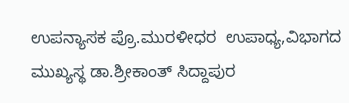ಉಪನ್ಯಾಸಕ ಪ್ರೊ.ಮುರಳೀಧರ  ಉಪಾಧ್ಯ,ವಿಭಾಗದ ಮುಖ್ಯಸ್ಥ ಡಾ.ಶ್ರೀಕಾಂತ್ ಸಿದ್ದಾಪುರ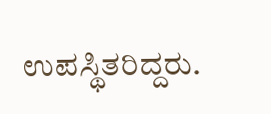ಉಪಸ್ಥಿತರಿದ್ದರು.